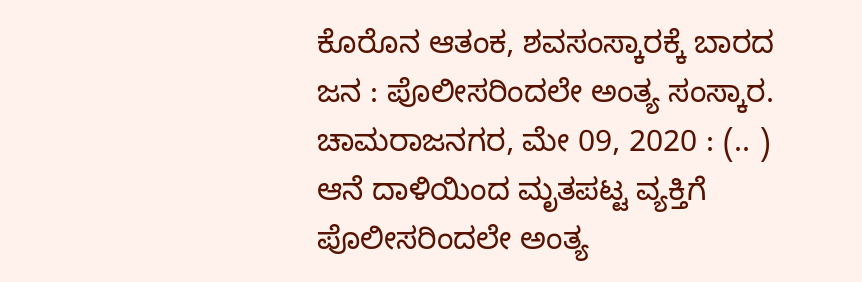ಕೊರೊನ ಆತಂಕ, ಶವಸಂಸ್ಕಾರಕ್ಕೆ ಬಾರದ ಜನ : ಪೊಲೀಸರಿಂದಲೇ ಅಂತ್ಯ ಸಂಸ್ಕಾರ. ಚಾಮರಾಜನಗರ, ಮೇ 09, 2020 : (.. ) ಆನೆ ದಾಳಿಯಿಂದ ಮೃತಪಟ್ಟ ವ್ಯಕ್ತಿಗೆ ಪೊಲೀಸರಿಂದಲೇ ಅಂತ್ಯ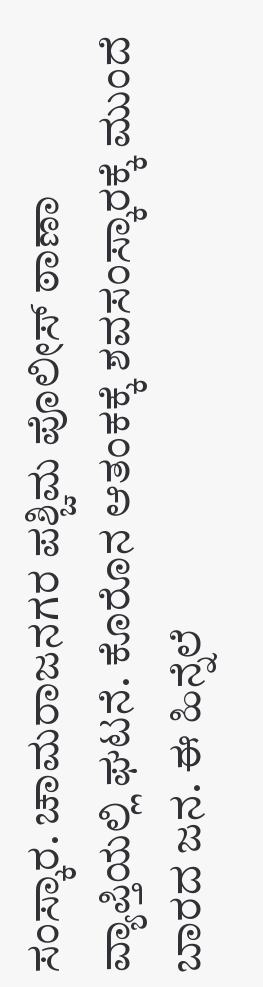ಸಂಸ್ಕಾರ. ಚಾಮರಾಜನಗರ ಪಶ್ಚಿಮ ಪೊಲೀಸ್ ಠಾಣಾ ವ್ಯಾಪ್ತಿಯಲ್ಲಿ ಘಟನೆ. ಕೊರೊನ ಆತಂಕಕ್ಕೆ ಶವಸಂಸ್ಕಾರಕ್ಕೆ ಮುಂದೆ ಬಾರದ ಜನ. ಈ ಹಿನ್ನೆಲೆ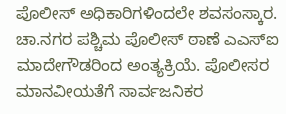ಪೊಲೀಸ್ ಅಧಿಕಾರಿಗಳಿಂದಲೇ ಶವಸಂಸ್ಕಾರ. ಚಾ.ನಗರ ಪಶ್ಚಿಮ ಪೊಲೀಸ್ ಠಾಣೆ ಎಎಸ್ಐ ಮಾದೇಗೌಡರಿಂದ ಅಂತ್ಯಕ್ರಿಯೆ. ಪೊಲೀಸರ ಮಾನವೀಯತೆಗೆ ಸಾರ್ವಜನಿಕರ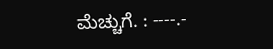ಮೆಚ್ಚುಗೆ. : ----.-